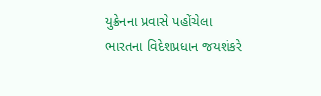યુક્રેનના પ્રવાસે પહોંચેલા ભારતના વિદેશપ્રધાન જયશંકરે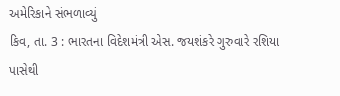અમેરિકાને સંભળાવ્યું
કિવ, તા. 3 : ભારતના વિદેશમંત્રી એસ. જયશંકરે ગુરુવારે રશિયા પાસેથી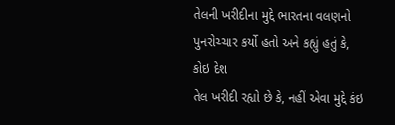તેલની ખરીદીના મુદ્દે ભારતના વલણનો પુનરોચ્ચાર કર્યો હતો અને કહ્યું હતું કે, કોઇ દેશ
તેલ ખરીદી રહ્યો છે કે, નહીં એવા મુદ્દે કંઇ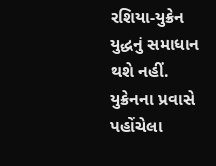રશિયા-યુક્રેન યુદ્ધનું સમાધાન થશે નહીં.
યુક્રેનના પ્રવાસે પહોંચેલા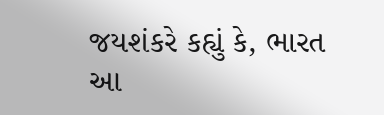જયશંકરે કહ્યું કે, ભારત આ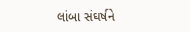લાંબા સંઘર્ષને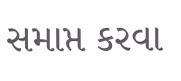સમાપ્ત કરવા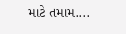માટે તમામ....